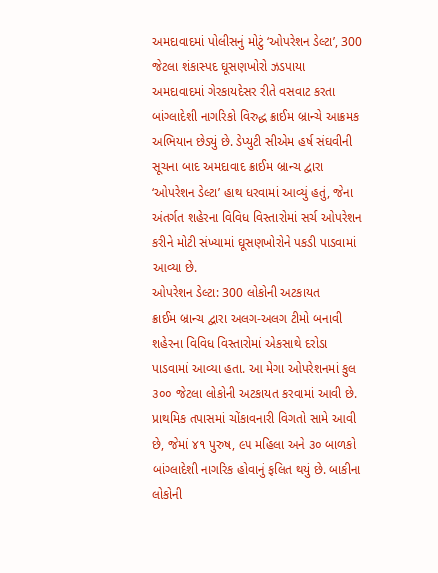અમદાવાદમાં પોલીસનું મોટું ‘ઓપરેશન ડેલ્ટા’, 300 જેટલા શંકાસ્પદ ઘૂસણખોરો ઝડપાયા
અમદાવાદમાં ગેરકાયદેસર રીતે વસવાટ કરતા બાંગ્લાદેશી નાગરિકો વિરુદ્ધ ક્રાઈમ બ્રાન્ચે આક્રમક અભિયાન છેડ્યું છે. ડેપ્યુટી સીએમ હર્ષ સંઘવીની સૂચના બાદ અમદાવાદ ક્રાઈમ બ્રાન્ચ દ્વારા ‘ઓપરેશન ડેલ્ટા’ હાથ ધરવામાં આવ્યું હતું, જેના અંતર્ગત શહેરના વિવિધ વિસ્તારોમાં સર્ચ ઓપરેશન કરીને મોટી સંખ્યામાં ઘૂસણખોરોને પકડી પાડવામાં આવ્યા છે.
ઓપરેશન ડેલ્ટા: 300 લોકોની અટકાયત
ક્રાઈમ બ્રાન્ચ દ્વારા અલગ-અલગ ટીમો બનાવી શહેરના વિવિધ વિસ્તારોમાં એકસાથે દરોડા પાડવામાં આવ્યા હતા. આ મેગા ઓપરેશનમાં કુલ ૩૦૦ જેટલા લોકોની અટકાયત કરવામાં આવી છે. પ્રાથમિક તપાસમાં ચોંકાવનારી વિગતો સામે આવી છે, જેમાં ૪૧ પુરુષ, ૯૫ મહિલા અને ૩૦ બાળકો બાંગ્લાદેશી નાગરિક હોવાનું ફલિત થયું છે. બાકીના લોકોની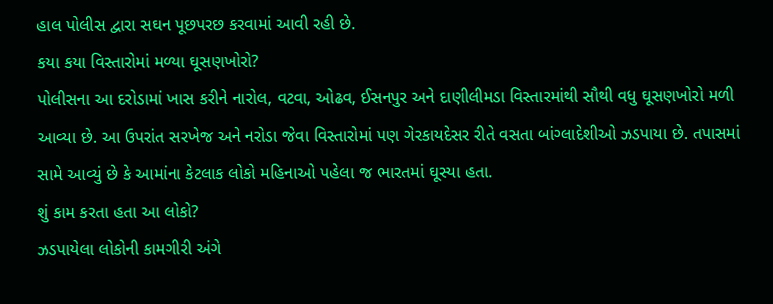હાલ પોલીસ દ્વારા સઘન પૂછપરછ કરવામાં આવી રહી છે.
કયા કયા વિસ્તારોમાં મળ્યા ઘૂસણખોરો?
પોલીસના આ દરોડામાં ખાસ કરીને નારોલ, વટવા, ઓઢવ, ઈસનપુર અને દાણીલીમડા વિસ્તારમાંથી સૌથી વધુ ઘૂસણખોરો મળી આવ્યા છે. આ ઉપરાંત સરખેજ અને નરોડા જેવા વિસ્તારોમાં પણ ગેરકાયદેસર રીતે વસતા બાંગ્લાદેશીઓ ઝડપાયા છે. તપાસમાં સામે આવ્યું છે કે આમાંના કેટલાક લોકો મહિનાઓ પહેલા જ ભારતમાં ઘૂસ્યા હતા.
શું કામ કરતા હતા આ લોકો?
ઝડપાયેલા લોકોની કામગીરી અંગે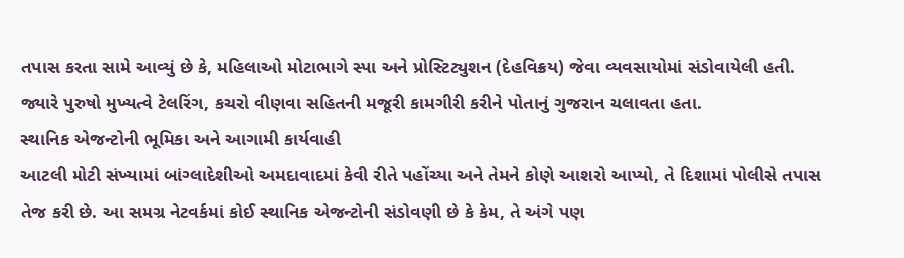તપાસ કરતા સામે આવ્યું છે કે, મહિલાઓ મોટાભાગે સ્પા અને પ્રોસ્ટિટ્યુશન (દેહવિક્રય) જેવા વ્યવસાયોમાં સંડોવાયેલી હતી. જ્યારે પુરુષો મુખ્યત્વે ટેલરિંગ, કચરો વીણવા સહિતની મજૂરી કામગીરી કરીને પોતાનું ગુજરાન ચલાવતા હતા.
સ્થાનિક એજન્ટોની ભૂમિકા અને આગામી કાર્યવાહી
આટલી મોટી સંખ્યામાં બાંગ્લાદેશીઓ અમદાવાદમાં કેવી રીતે પહોંચ્યા અને તેમને કોણે આશરો આપ્યો, તે દિશામાં પોલીસે તપાસ તેજ કરી છે. આ સમગ્ર નેટવર્કમાં કોઈ સ્થાનિક એજન્ટોની સંડોવણી છે કે કેમ, તે અંગે પણ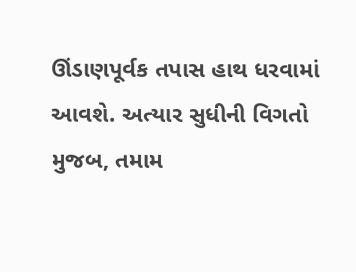ઊંડાણપૂર્વક તપાસ હાથ ધરવામાં આવશે. અત્યાર સુધીની વિગતો મુજબ, તમામ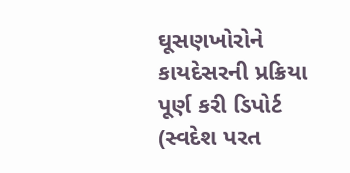ઘૂસણખોરોને કાયદેસરની પ્રક્રિયા પૂર્ણ કરી ડિપોર્ટ (સ્વદેશ પરત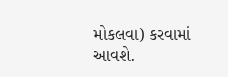મોકલવા) કરવામાં આવશે.